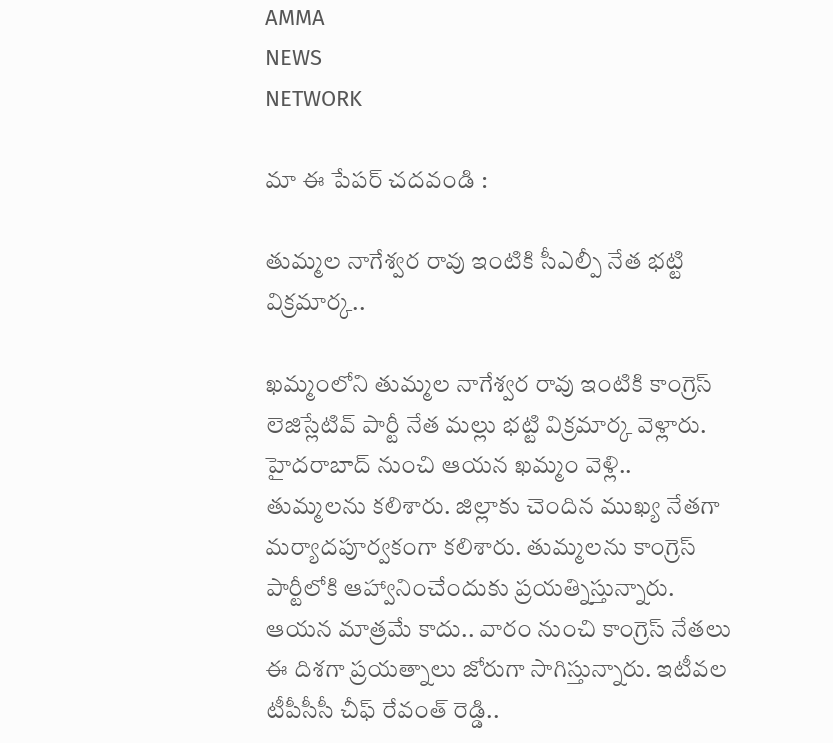AMMA
NEWS
NETWORK

మా ఈ పేపర్ చదవండి :

తుమ్మల నాగేశ్వర రావు ఇంటికి సీఎల్పీ నేత భట్టి విక్రమార్క..

ఖమ్మంలోని తుమ్మల నాగేశ్వర రావు ఇంటికి కాంగ్రెస్‌ లెజిస్లేటివ్‌ పార్టీ నేత మల్లు భట్టి విక్రమార్క వెళ్లారు. హైదరాబాద్‌ నుంచి ఆయన ఖమ్మం వెళ్లి.. తుమ్మలను కలిశారు. జిల్లాకు చెందిన ముఖ్య నేతగా మర్యాదపూర్వకంగా కలిశారు. తుమ్మలను కాంగ్రెస్‌ పార్టీలోకి ఆహ్వానించేందుకు ప్రయత్నిస్తున్నారు. ఆయన మాత్రమే కాదు.. వారం నుంచి కాంగ్రెస్‌ నేతలు ఈ దిశగా ప్రయత్నాలు జోరుగా సాగిస్తున్నారు. ఇటీవల టీపీసీసీ చీఫ్‌ రేవంత్‌ రెడ్డి..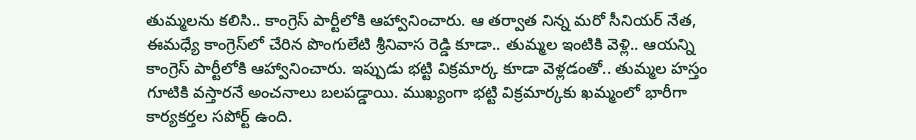తుమ్మలను కలిసి.. కాంగ్రెస్‌ పార్టీలోకి ఆహ్వానించారు. ఆ తర్వాత నిన్న మరో సీనియర్‌ నేత, ఈమధ్యే కాంగ్రెస్‌లో చేరిన పొంగులేటి శ్రీనివాస రెడ్డి కూడా.. తుమ్మల ఇంటికి వెళ్లి.. ఆయన్ని కాంగ్రెస్‌ పార్టీలోకి ఆహ్వానించారు. ఇప్పుడు భట్టి విక్రమార్క కూడా వెళ్లడంతో.. తుమ్మల హస్తం గూటికి వస్తారనే అంచనాలు బలపడ్డాయి. ముఖ్యంగా భట్టి విక్రమార్కకు ఖమ్మంలో భారీగా కార్యకర్తల సపోర్ట్‌ ఉంది.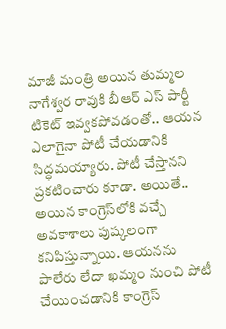మాజీ మంత్రి అయిన తుమ్మల నాగేశ్వర రావుకి బీఆర్‌ ఎస్‌ పార్టీ టికెట్‌ ఇవ్వకపోవడంతో.. ఆయన ఎలాగైనా పోటీ చేయడానికి సిద్ధమయ్యారు. పోటీ చేస్తానని ప్రకటించారు కూడా. అయితే.. అయిన కాంగ్రెస్‌లోకి వచ్చే అవకాశాలు పుష్కలంగా కనిపిస్తున్నాయి. ఆయనను పాలేరు లేదా ఖమ్మం నుంచి పోటీ చేయించడానికి కాంగ్రెస్‌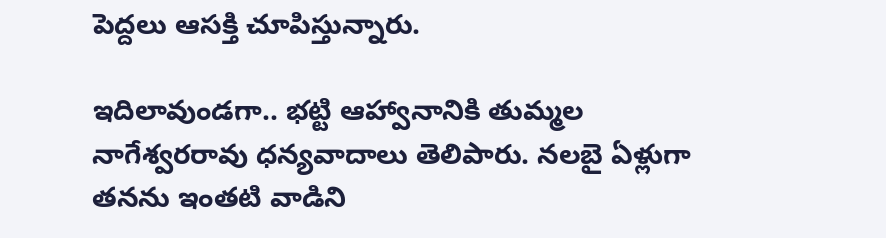పెద్దలు ఆసక్తి చూపిస్తున్నారు.

ఇదిలావుండగా.. భట్టి ఆహ్వానానికి తుమ్మల నాగేశ్వరరావు ధన్యవాదాలు తెలిపారు. నలబై ఏళ్లుగా తనను ఇంతటి వాడిని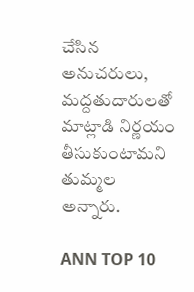చేసిన అనుచరులు, మద్దతుదారులతో మాట్లాడి నిర్ణయం తీసుకుంటామని తుమ్మల అన్నారు.

ANN TOP 10